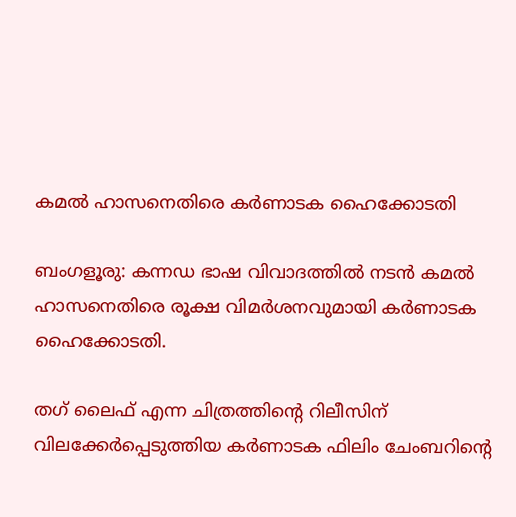കമൽ ഹാസനെതിരെ കർണാടക ഹൈക്കോടതി

ബംഗളൂരു: കന്നഡ ഭാഷ വിവാദത്തിൽ നടൻ കമൽ ഹാസനെതിരെ രൂക്ഷ വിമർശനവുമായി കർണാടക ഹൈക്കോടതി.

തഗ് ലൈഫ് എന്ന ചിത്രത്തിന്റെ റിലീസിന് വിലക്കേർപ്പെടുത്തിയ കര്‍ണാടക ഫിലിം ചേംബറിന്റെ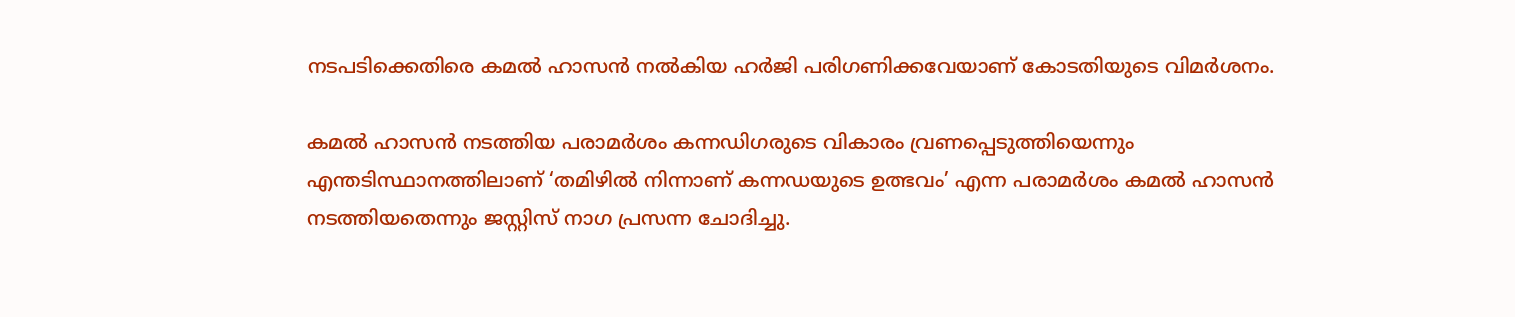നടപടിക്കെതിരെ കമൽ ഹാസൻ നൽകിയ ഹർജി പരിഗണിക്കവേയാണ് കോടതിയുടെ വിമർശനം.

കമൽ ഹാസൻ നടത്തിയ പരാമർശം കന്നഡിഗരുടെ വികാരം വ്രണപ്പെടുത്തിയെന്നും എന്തടിസ്ഥാനത്തിലാണ് ‘തമിഴിൽ നിന്നാണ് കന്നഡയുടെ ഉത്ഭവം’ എന്ന പരാമർശം കമൽ ഹാസൻ നടത്തിയതെന്നും ജസ്റ്റിസ് നാഗ പ്രസന്ന ചോദിച്ചു.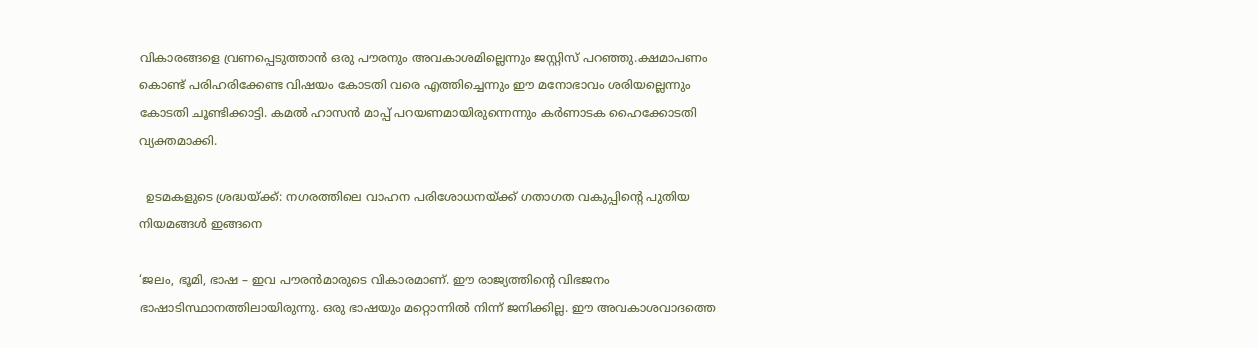വികാരങ്ങളെ വ്രണപ്പെടുത്താൻ ഒരു പൗരനും അവകാശമില്ലെന്നും ജസ്റ്റിസ് പറഞ്ഞു.ക്ഷമാപണം കൊണ്ട് പരിഹരിക്കേണ്ട വിഷയം കോടതി വരെ എത്തിച്ചെന്നും ഈ മനോഭാവം ശരിയല്ലെന്നും കോടതി ചൂണ്ടിക്കാട്ടി. കമൽ ഹാസൻ മാപ്പ് പറയണമായിരുന്നെന്നും കർണാടക ഹൈക്കോടതി വ്യക്തമാക്കി.

  ഉടമകളുടെ ശ്രദ്ധയ്ക്ക്: നഗരത്തിലെ വാഹന പരിശോധനയ്ക്ക് ഗതാഗത വകുപ്പിന്റെ പുതിയ നിയമങ്ങൾ ഇങ്ങനെ

‘ജലം, ഭൂമി, ഭാഷ – ഇവ പൗരൻമാരുടെ വികാരമാണ്. ഈ രാജ്യത്തിന്റെ വിഭജനം ഭാഷാടിസ്ഥാനത്തിലായിരുന്നു. ഒരു ഭാഷയും മറ്റൊന്നിൽ നിന്ന് ജനിക്കില്ല. ഈ അവകാശവാദത്തെ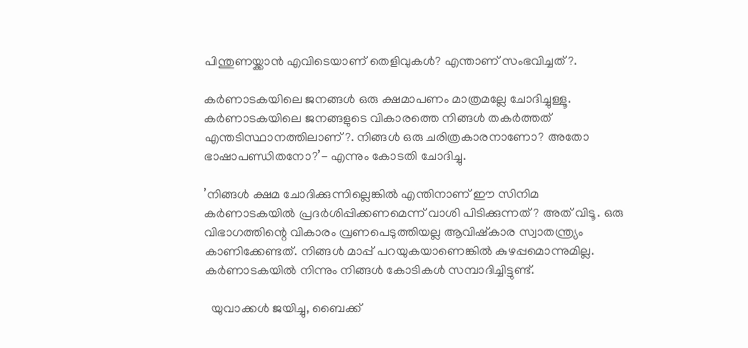പിന്തുണയ്ക്കാൻ എവിടെയാണ് തെളിവുകൾ? എന്താണ് സംഭവിച്ചത്?.

കർണാടകയിലെ ജനങ്ങൾ ഒരു ക്ഷമാപണം മാത്രമല്ലേ ചോദിച്ചുള്ളൂ. കർണാടകയിലെ ജനങ്ങളുടെ വികാരത്തെ നിങ്ങൾ തകർത്തത് എന്തടിസ്ഥാനത്തിലാണ്?. നിങ്ങൾ ഒരു ചരിത്രകാരനാണോ? അതോ ഭാഷാപണ്ഡിതനോ?’- എന്നും കോടതി ചോദിച്ചു.

’നിങ്ങൾ ക്ഷമ ചോദിക്കുന്നില്ലെങ്കിൽ എന്തിനാണ് ഈ സിനിമ കർണാടകയിൽ പ്രദർശിപ്പിക്കണമെന്ന് വാശി പിടിക്കുന്നത്? അത് വിടൂ. ഒരു വിഭാഗത്തിന്റെ വികാരം വ്രണപെടുത്തിയല്ല ആവിഷ്കാര സ്വാതന്ത്ര്യം കാണിക്കേണ്ടത്. നിങ്ങൾ മാപ്പ് പറയുകയാണെങ്കിൽ കുഴപ്പമൊന്നുമില്ല. കർണാടകയിൽ നിന്നും നിങ്ങൾ കോടികൾ സമ്പാദിച്ചിട്ടുണ്ട്.

  യുവാക്കള്‍ ജയിച്ചു, ബൈക്ക്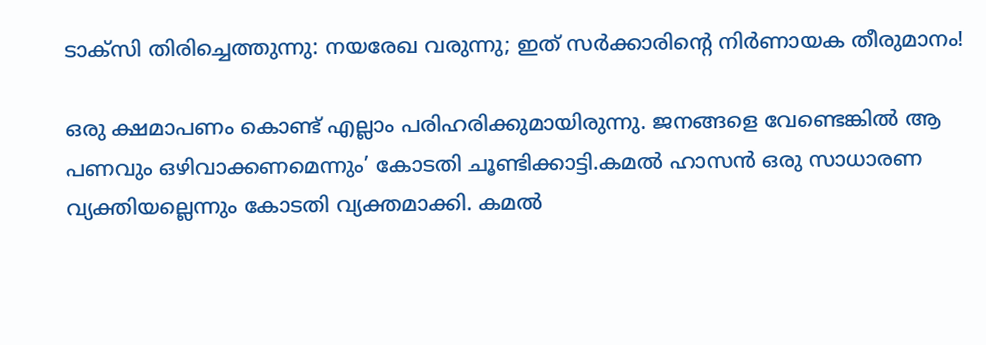ടാക്സി തിരിച്ചെത്തുന്നു: നയരേഖ വരുന്നു; ഇത് സര്‍ക്കാരിന്റെ നിര്‍ണായക തീരുമാനം!

ഒരു ക്ഷമാപണം കൊണ്ട് എല്ലാം പരിഹരിക്കുമായിരുന്നു. ജനങ്ങളെ വേണ്ടെങ്കിൽ ആ പണവും ഒഴിവാക്കണമെന്നും’ കോടതി ചൂണ്ടിക്കാട്ടി.കമൽ ഹാസൻ ഒരു സാധാരണ വ്യക്തിയല്ലെന്നും കോടതി വ്യക്തമാക്കി. കമൽ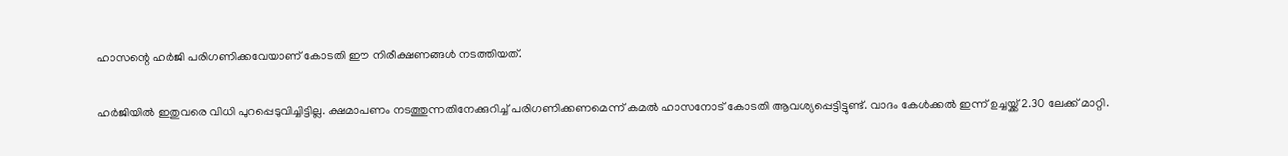ഹാസന്റെ ഹർജി പരിഗണിക്കവേയാണ് കോടതി ഈ നിരീക്ഷണങ്ങൾ നടത്തിയത്.

ഹർജിയിൽ ഇതുവരെ വിധി പുറപ്പെടുവിച്ചിട്ടില്ല. ക്ഷമാപണം നടത്തുന്നതിനേക്കുറിച്ച് പരിഗണിക്കണമെന്ന് കമൽ ഹാസനോട് കോടതി ആവശ്യപ്പെട്ടിട്ടുണ്ട്. വാദം കേൾക്കൽ ഇന്ന് ഉച്ചയ്ക്ക് 2.30 ലേക്ക് മാറ്റി.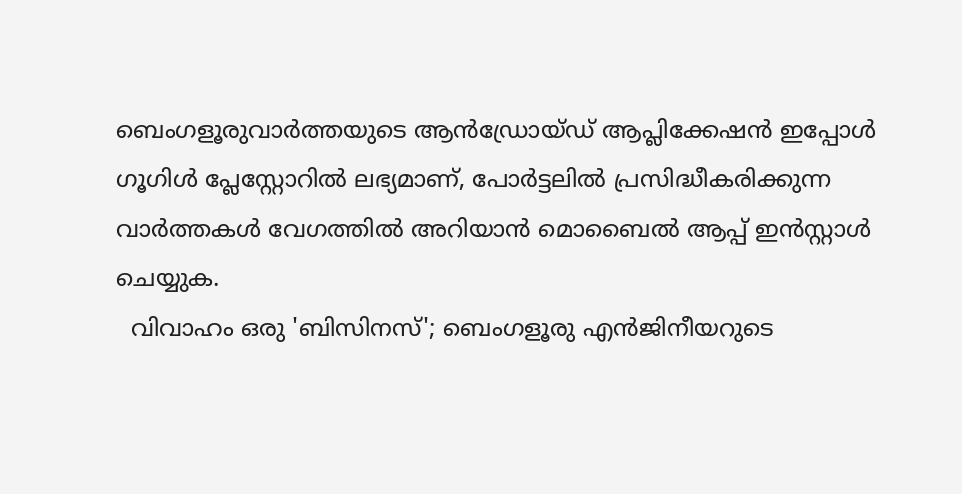ബെംഗളൂരുവാർത്തയുടെ ആൻഡ്രോയ്ഡ് ആപ്ലിക്കേഷൻ ഇപ്പോൾ ഗൂഗിൾ പ്ലേസ്റ്റോറിൽ ലഭ്യമാണ്, പോർട്ടലിൽ പ്രസിദ്ധീകരിക്കുന്ന വാർത്തകൾ വേഗത്തിൽ അറിയാൻ മൊബൈൽ ആപ്പ് ഇൻസ്റ്റാൾ ചെയ്യുക.
  വിവാഹം ഒരു 'ബിസിനസ്'; ബെംഗളൂരു എൻജിനീയറുടെ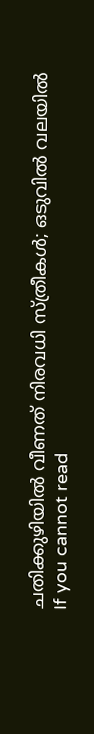ചതിക്കുഴിയിൽ വീണത് നിരവധി സ്ത്രീകൾ; ഒടുവിൽ വലയിൽ
If you cannot read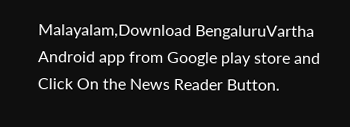Malayalam,Download BengaluruVartha Android app from Google play store and Click On the News Reader Button.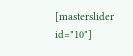[masterslider id="10"]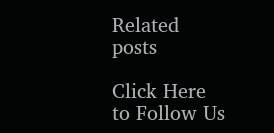Related posts

Click Here to Follow Us